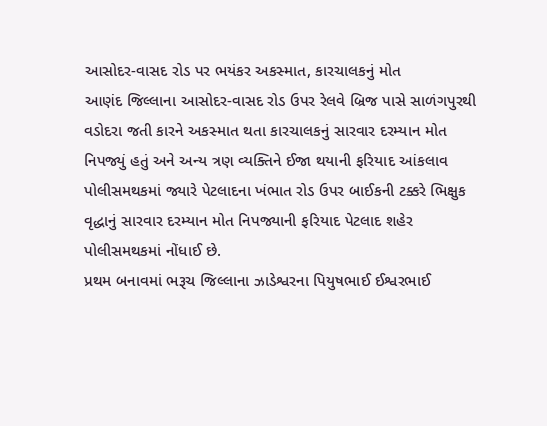આસોદર-વાસદ રોડ પર ભયંકર અકસ્માત, કારચાલકનું મોત
આણંદ જિલ્લાના આસોદર-વાસદ રોડ ઉપર રેલવે બ્રિજ પાસે સાળંગપુરથી વડોદરા જતી કારને અકસ્માત થતા કારચાલકનું સારવાર દરમ્યાન મોત નિપજ્યું હતું અને અન્ય ત્રણ વ્યક્તિને ઈજા થયાની ફરિયાદ આંકલાવ પોલીસમથકમાં જ્યારે પેટલાદના ખંભાત રોડ ઉપર બાઈકની ટક્કરે ભિક્ષુક વૃદ્ધાનું સારવાર દરમ્યાન મોત નિપજ્યાની ફરિયાદ પેટલાદ શહેર પોલીસમથકમાં નોંધાઈ છે.
પ્રથમ બનાવમાં ભરૂચ જિલ્લાના ઝાડેશ્વરના પિયુષભાઈ ઈશ્વરભાઈ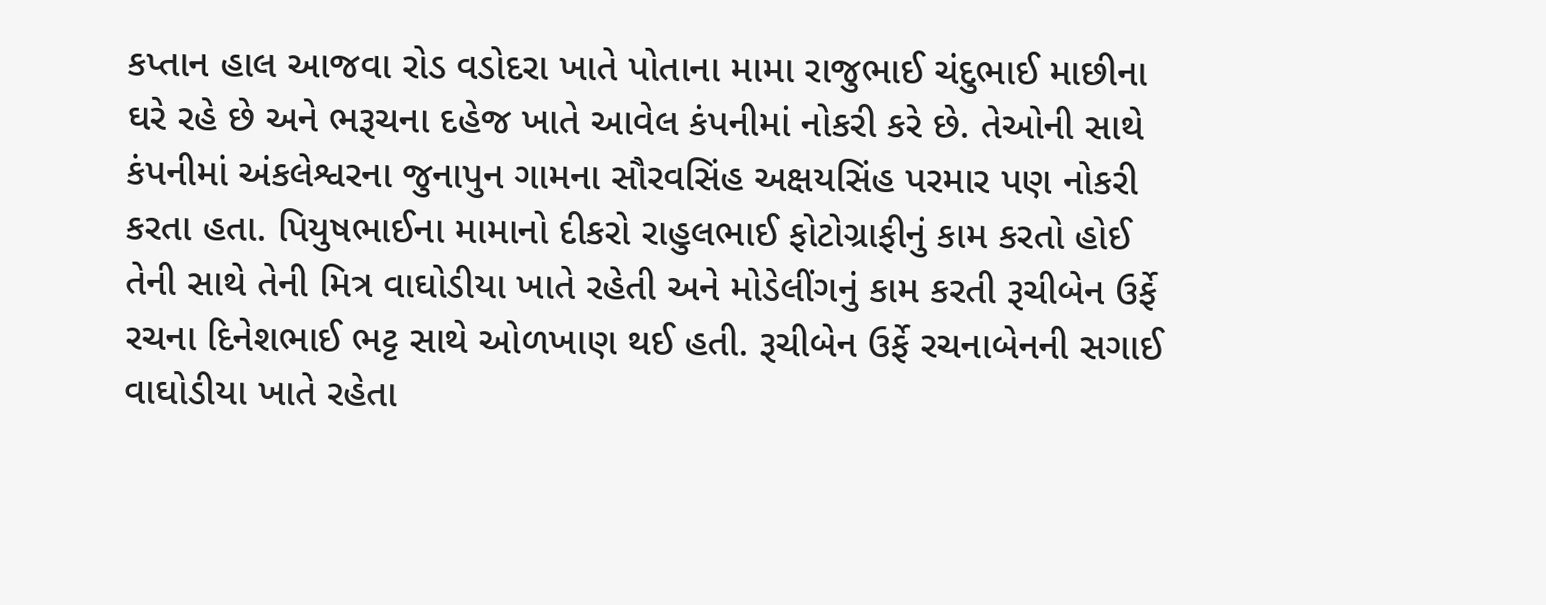કપ્તાન હાલ આજવા રોડ વડોદરા ખાતે પોતાના મામા રાજુભાઈ ચંદુભાઈ માછીના ઘરે રહે છે અને ભરૂચના દહેજ ખાતે આવેલ કંપનીમાં નોકરી કરે છે. તેઓની સાથે કંપનીમાં અંકલેશ્વરના જુનાપુન ગામના સૌરવસિંહ અક્ષયસિંહ પરમાર પણ નોકરી કરતા હતા. પિયુષભાઈના મામાનો દીકરો રાહુલભાઈ ફોટોગ્રાફીનું કામ કરતો હોઈ તેની સાથે તેની મિત્ર વાઘોડીયા ખાતે રહેતી અને મોડેલીંગનું કામ કરતી રૂચીબેન ઉર્ફે રચના દિનેશભાઈ ભટ્ટ સાથે ઓળખાણ થઈ હતી. રૂચીબેન ઉર્ફે રચનાબેનની સગાઈ વાઘોડીયા ખાતે રહેતા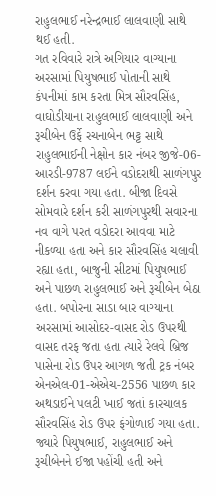રાહુલભાઈ નરેન્દ્રભાઈ લાલવાણી સાથે થઈ હતી.
ગત રવિવારે રાત્રે અગિયાર વાગ્યાના અરસામાં પિયુષભાઈ પોતાની સાથે કંપનીમાં કામ કરતા મિત્ર સૌરવસિંહ, વાઘોડીયાના રાહુલભાઈ લાલવાણી અને રૂચીબેન ઉર્ફે રચનાબેન ભટ્ટ સાથે રાહુલભાઈની નેક્ષોન કાર નંબર જીજે-06-આરડી-9787 લઈને વડોદરાથી સાળંગપુર દર્શન કરવા ગયા હતા. બીજા દિવસે સોમવારે દર્શન કરી સાળંગપુરથી સવારના નવ વાગે પરત વડોદરા આવવા માટે નીકળ્યા હતા અને કાર સૌરવસિંહ ચલાવી રહ્યા હતા, બાજુની સીટમાં પિયુષભાઈ અને પાછળ રાહુલભાઈ અને રૂચીબેન બેઠા હતા. બપોરના સાડા બાર વાગ્યાના અરસામાં આસોદર-વાસદ રોડ ઉપરથી વાસદ તરફ જતા હતા ત્યારે રેલવે બ્રિજ પાસેના રોડ ઉપર આગળ જતી ટ્રક નંબર એનએલ-01-એએચ-2556 પાછળ કાર અથડાઈને પલટી ખાઈ જતાં કારચાલક સૌરવસિંહ રોડ ઉપર ફંગોળાઈ ગયા હતા. જ્યારે પિયુષભાઈ, રાહુલભાઈ અને રૂચીબેનને ઈજા પહોંચી હતી અને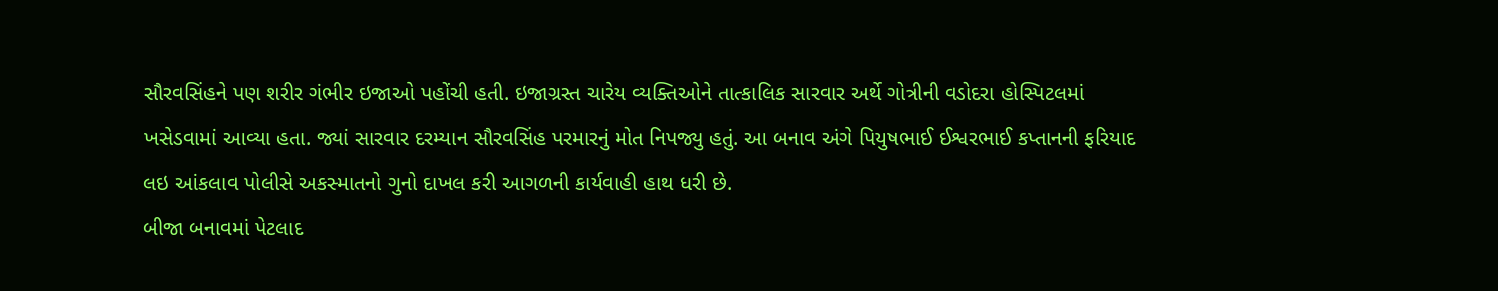સૌરવસિંહને પણ શરીર ગંભીર ઇજાઓ પહોંચી હતી. ઇજાગ્રસ્ત ચારેય વ્યક્તિઓને તાત્કાલિક સારવાર અર્થે ગોત્રીની વડોદરા હોસ્પિટલમાં ખસેડવામાં આવ્યા હતા. જ્યાં સારવાર દરમ્યાન સૌરવસિંહ પરમારનું મોત નિપજ્યુ હતું. આ બનાવ અંગે પિયુષભાઈ ઈશ્વરભાઈ કપ્તાનની ફરિયાદ લઇ આંકલાવ પોલીસે અકસ્માતનો ગુનો દાખલ કરી આગળની કાર્યવાહી હાથ ધરી છે.
બીજા બનાવમાં પેટલાદ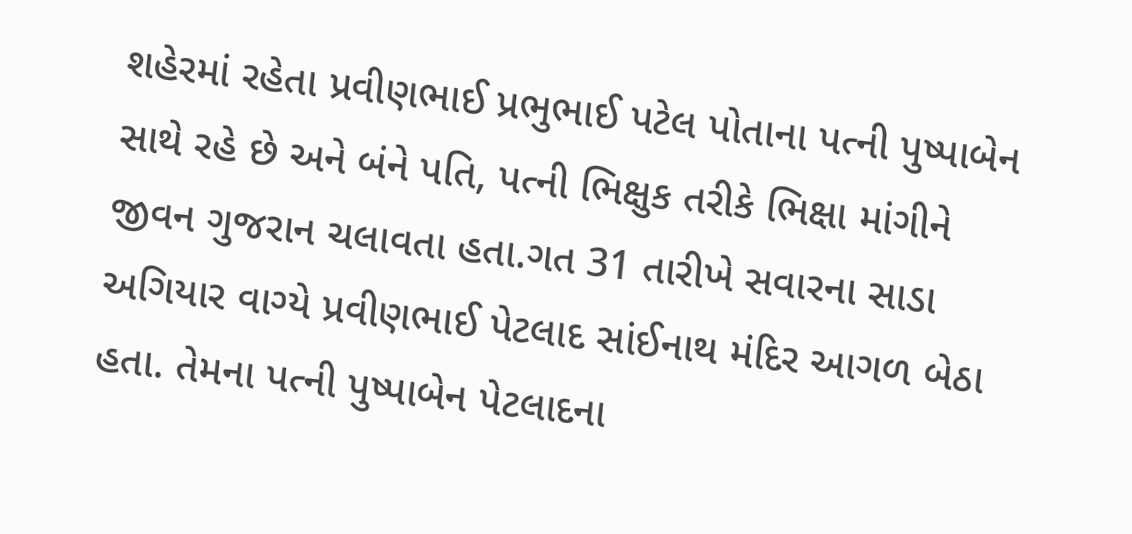શહેરમાં રહેતા પ્રવીણભાઈ પ્રભુભાઈ પટેલ પોતાના પત્ની પુષ્પાબેન સાથે રહે છે અને બંને પતિ, પત્ની ભિક્ષુક તરીકે ભિક્ષા માંગીને જીવન ગુજરાન ચલાવતા હતા.ગત 31 તારીખે સવારના સાડા અગિયાર વાગ્યે પ્રવીણભાઈ પેટલાદ સાંઈનાથ મંદિર આગળ બેઠા હતા. તેમના પત્ની પુષ્પાબેન પેટલાદના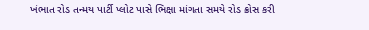ખંભાત રોડ તન્મય પાર્ટી પ્લોટ પાસે ભિક્ષા માંગતા સમયે રોડ ક્રોસ કરી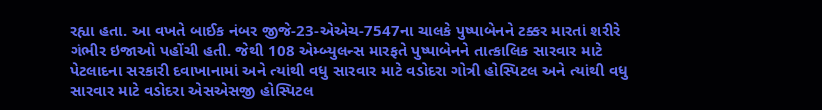રહ્યા હતા. આ વખતે બાઈક નંબર જીજે-23-એએચ-7547ના ચાલકે પુષ્પાબેનને ટક્કર મારતાં શરીરે ગંભીર ઇજાઓ પહોંચી હતી. જેથી 108 એમ્બ્યુલન્સ મારફતે પુષ્પાબેનને તાત્કાલિક સારવાર માટે પેટલાદના સરકારી દવાખાનામાં અને ત્યાંથી વધુ સારવાર માટે વડોદરા ગોત્રી હોસ્પિટલ અને ત્યાંથી વધુ સારવાર માટે વડોદરા એસએસજી હોસ્પિટલ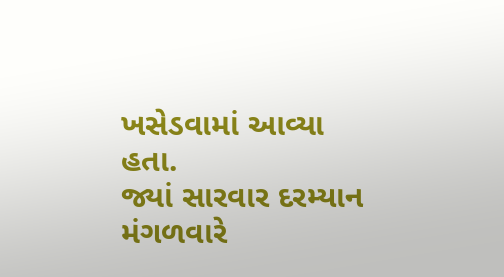ખસેડવામાં આવ્યા હતા.
જ્યાં સારવાર દરમ્યાન મંગળવારે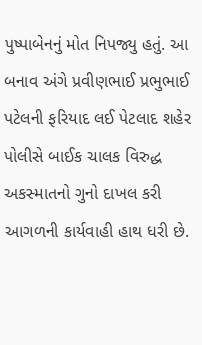પુષ્પાબેનનું મોત નિપજ્યુ હતું. આ બનાવ અંગે પ્રવીણભાઈ પ્રભુભાઈ પટેલની ફરિયાદ લઈ પેટલાદ શહેર પોલીસે બાઈક ચાલક વિરુદ્ધ અકસ્માતનો ગુનો દાખલ કરી આગળની કાર્યવાહી હાથ ધરી છે.